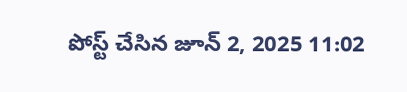పోస్ట్ చేసిన జూన్ 2, 2025 11:02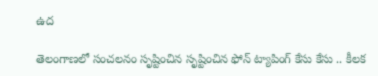ఉద

తెలంగాణలో సంచలనం సృష్టించిన సృష్టించిన ఫోన్ ట్యాపింగ్ కేసు కేసు .. కీలక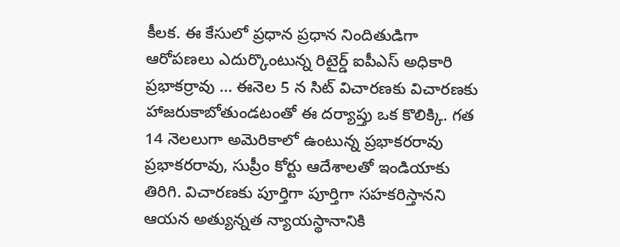కీలక. ఈ కేసులో ప్రధాన ప్రధాన నిందితుడిగా ఆరోపణలు ఎదుర్కొంటున్న రిటైర్డ్ ఐపీఎస్ అధికారి ప్రభాకర్రావు … ఈనెల 5 న సిట్ విచారణకు విచారణకు హాజరుకాబోతుండటంతో ఈ దర్యాప్తు ఒక కొలిక్కి. గత 14 నెలలుగా అమెరికాలో ఉంటున్న ప్రభాకరరావు ప్రభాకరరావు, సుప్రీం కోర్టు ఆదేశాలతో ఇండియాకు తిరిగి. విచారణకు పూర్తిగా పూర్తిగా సహకరిస్తానని ఆయన అత్యున్నత న్యాయస్థానానికి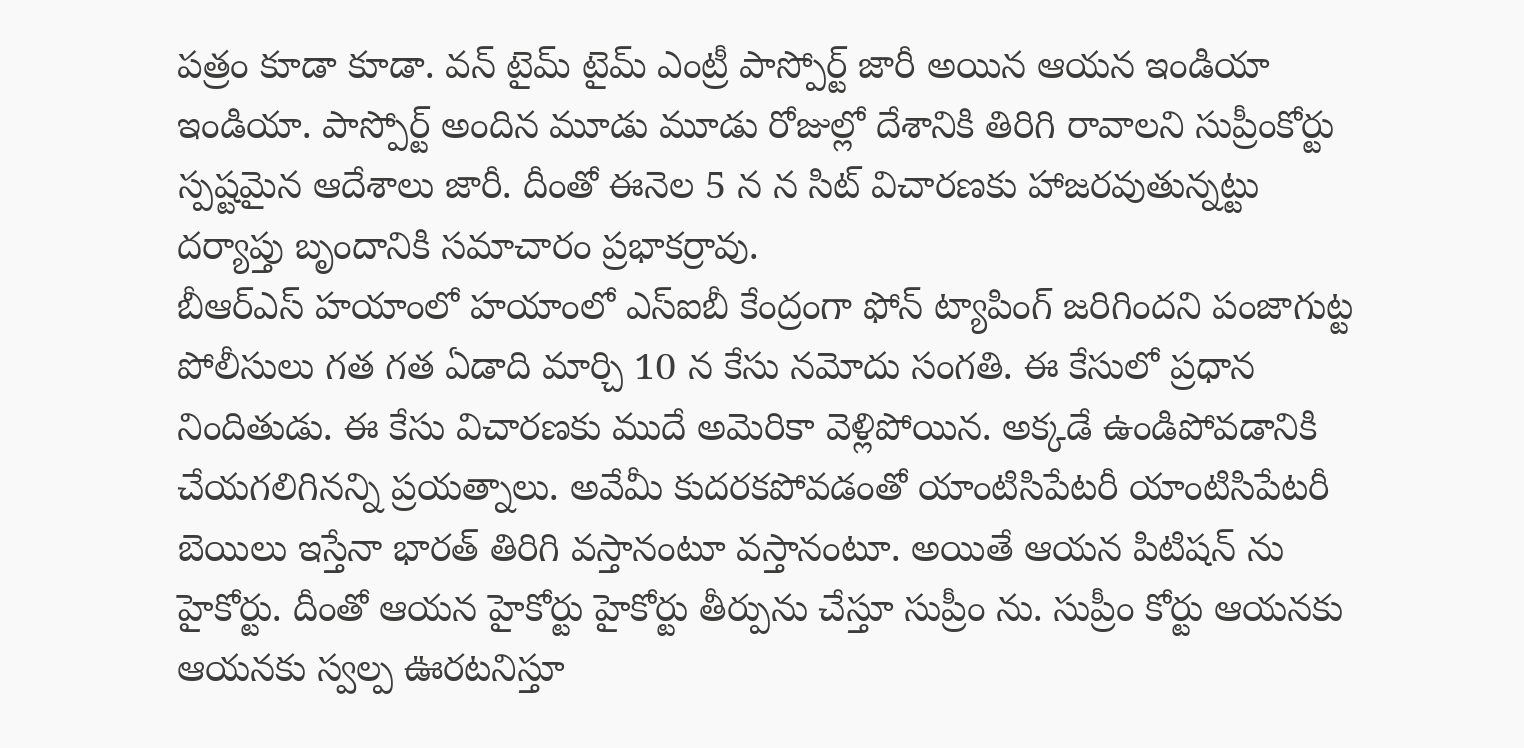పత్రం కూడా కూడా. వన్ టైమ్ టైమ్ ఎంట్రీ పాస్పోర్ట్ జారీ అయిన ఆయన ఇండియా ఇండియా. పాస్పోర్ట్ అందిన మూడు మూడు రోజుల్లో దేశానికి తిరిగి రావాలని సుప్రీంకోర్టు స్పష్టమైన ఆదేశాలు జారీ. దీంతో ఈనెల 5 న న సిట్ విచారణకు హాజరవుతున్నట్టు దర్యాప్తు బృందానికి సమాచారం ప్రభాకర్రావు.
బీఆర్ఎస్ హయాంలో హయాంలో ఎస్ఐబీ కేంద్రంగా ఫోన్ ట్యాపింగ్ జరిగిందని పంజాగుట్ట పోలీసులు గత గత ఏడాది మార్చి 10 న కేసు నమోదు సంగతి. ఈ కేసులో ప్రధాన నిందితుడు. ఈ కేసు విచారణకు ముదే అమెరికా వెళ్లిపోయిన. అక్కడే ఉండిపోవడానికి చేయగలిగినన్ని ప్రయత్నాలు. అవేమీ కుదరకపోవడంతో యాంటిసిపేటరీ యాంటిసిపేటరీ బెయిలు ఇస్తేనా భారత్ తిరిగి వస్తానంటూ వస్తానంటూ. అయితే ఆయన పిటిషన్ ను హైకోర్టు. దీంతో ఆయన హైకోర్టు హైకోర్టు తీర్పును చేస్తూ సుప్రీం ను. సుప్రీం కోర్టు ఆయనకు ఆయనకు స్వల్ప ఊరటనిస్తూ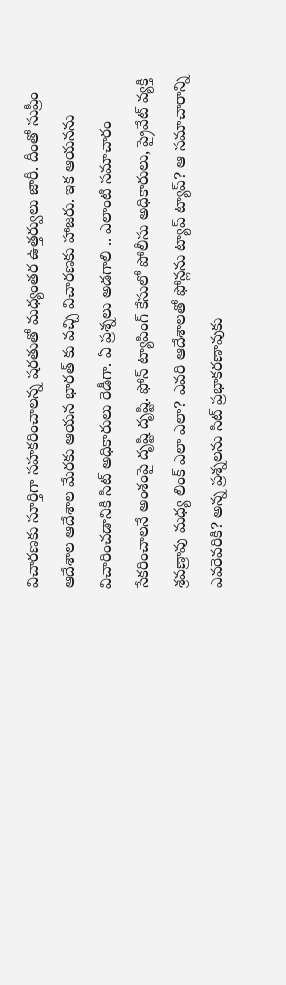విచారణకు సూర్తిగా సహకరించాలన్న షరతుతో మధ్యంతర ఉత్తర్వులు జారీ. దీంతో సుప్రీం ఆదేశాల ఆదేశాల మేరకు ఆయన భారత్ కు వచ్చి విచారణకు హాజరు. ఇక ఆయనను విచారించడానికి సిట్ అధికారులు రెడీగా. ఏ ప్రశ్నలు అడగాలి .. ఎలాంటి సమాచారం సేకరించాలనే అంశంపై దృష్టి దృష్టి. ఫోన్ ట్యాపింగ్ కేసులో పోలీసు అధికారులు, ప్రైవేట్ వ్యక్తి శ్రవణ్రావు మధ్య లింక్ ఎలా ఎలా? ఎవరి ఆదేశాలతో ఫోన్లను ట్యాప్ ట్యాప్? ఆ సమాచారాన్ని ఎవరెవరికి? అన్న ప్రశ్నలను సిట్ ప్రభాకరణావుకు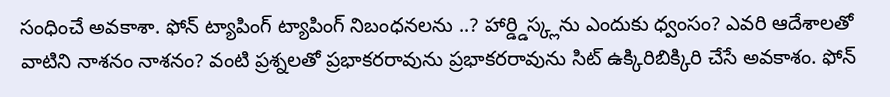సంధించే అవకాశా. ఫోన్ ట్యాపింగ్ ట్యాపింగ్ నిబంధనలను ..? హార్డ్డిస్క్లను ఎందుకు ధ్వంసం? ఎవరి ఆదేశాలతో వాటిని నాశనం నాశనం? వంటి ప్రశ్నలతో ప్రభాకరరావును ప్రభాకరరావును సిట్ ఉక్కిరిబిక్కిరి చేసే అవకాశం. ఫోన్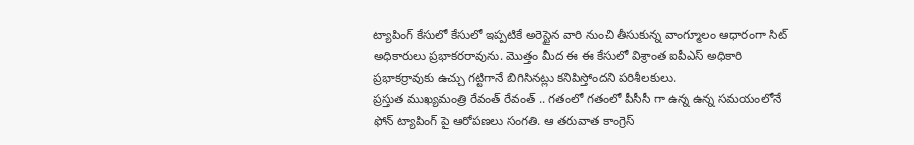ట్యాపింగ్ కేసులో కేసులో ఇప్పటికే అరెస్టైన వారి నుంచి తీసుకున్న వాంగ్మూలం ఆధారంగా సిట్ అధికారులు ప్రభాకరరావును. మొత్తం మీద ఈ ఈ కేసులో విశ్రాంత ఐపీఎస్ అధికారి ప్రభాకర్రావుకు ఉచ్చు గట్టిగానే బిగిసినట్లు కనిపిస్తోందని పరిశీలకులు.
ప్రస్తుత ముఖ్యమంత్రి రేవంత్ రేవంత్ .. గతంలో గతంలో పీసీసీ గా ఉన్న ఉన్న సమయంలోనే ఫోన్ ట్యాపింగ్ పై ఆరోపణలు సంగతి. ఆ తరువాత కాంగ్రెస్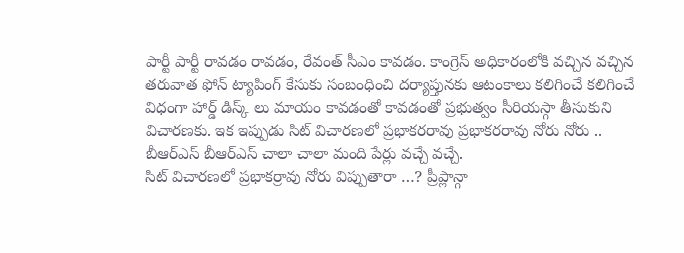పార్టీ పార్టీ రావడం రావడం, రేవంత్ సీఎం కావడం. కాంగ్రెస్ అధికారంలోకి వచ్చిన వచ్చిన తరువాత ఫోన్ ట్యాపింగ్ కేసుకు సంబంధించి దర్యాప్తునకు ఆటంకాలు కలిగించే కలిగించే విధంగా హార్డ్ డిస్క్ లు మాయం కావడంతో కావడంతో ప్రభుత్వం సీరియస్గా తీసుకుని విచారణకు. ఇక ఇప్పుడు సిట్ విచారణలో ప్రభాకరరావు ప్రభాకరరావు నోరు నోరు .. బీఆర్ఎస్ బీఆర్ఎస్ చాలా చాలా మంది పేర్లు వచ్చే వచ్చే.
సిట్ విచారణలో ప్రభాకర్రావు నోరు విప్పుతారా …? ప్రీప్లాన్గా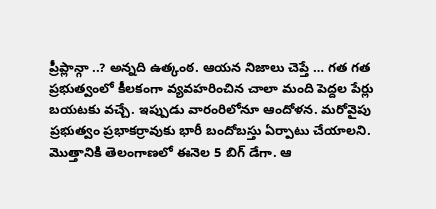ప్రీప్లాన్గా ..? అన్నది ఉత్కంఠ. ఆయన నిజాలు చెప్తే … గత గత ప్రభుత్వంలో కీలకంగా వ్యవహరించిన చాలా మంది పెద్దల పేర్లు బయటకు వచ్చే. ఇప్పుడు వారంరిలోనూ ఆందోళన. మరోవైపు ప్రభుత్వం ప్రభాకర్రావుకు భారీ బందోబస్తు ఏర్పాటు చేయాలని. మొత్తానికి తెలంగాణలో ఈనెల 5 బిగ్ డేగా. ఆ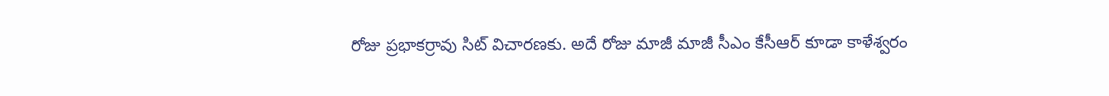రోజు ప్రభాకర్రావు సిట్ విచారణకు. అదే రోజు మాజీ మాజీ సీఎం కేసీఆర్ కూడా కాళేశ్వరం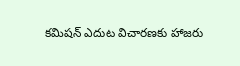కమిషన్ ఎదుట విచారణకు హాజరు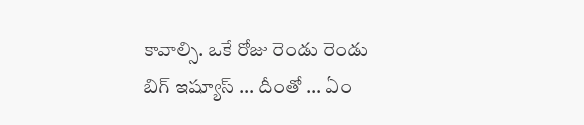కావాల్సి. ఒకే రోజు రెండు రెండు బిగ్ ఇష్యూస్ … దీంతో … ఏం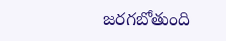జరగబోతుంది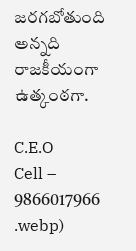జరగబోతుంది అన్నది రాజకీయంగా ఉత్కంఠగా.

C.E.O
Cell – 9866017966
.webp)